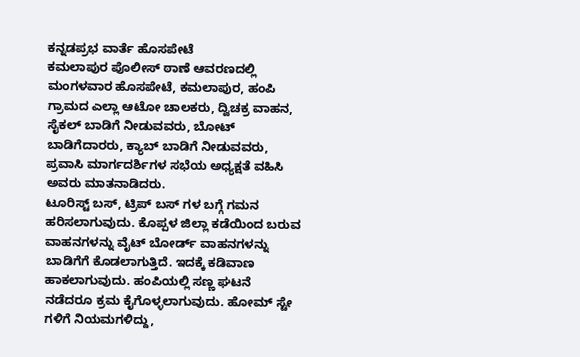ಕನ್ನಡಪ್ರಭ ವಾರ್ತೆ ಹೊಸಪೇಟೆ
ಕಮಲಾಪುರ ಪೊಲೀಸ್ ಠಾಣೆ ಆವರಣದಲ್ಲಿ ಮಂಗಳವಾರ ಹೊಸಪೇಟೆ, ಕಮಲಾಪುರ, ಹಂಪಿ ಗ್ರಾಮದ ಎಲ್ಲಾ ಆಟೋ ಚಾಲಕರು, ದ್ವಿಚಕ್ರ ವಾಹನ, ಸೈಕಲ್ ಬಾಡಿಗೆ ನೀಡುವವರು, ಬೋಟ್ ಬಾಡಿಗೆದಾರರು, ಕ್ಯಾಬ್ ಬಾಡಿಗೆ ನೀಡುವವರು, ಪ್ರವಾಸಿ ಮಾರ್ಗದರ್ಶಿಗಳ ಸಭೆಯ ಅಧ್ಯಕ್ಷತೆ ವಹಿಸಿ ಅವರು ಮಾತನಾಡಿದರು.
ಟೂರಿಸ್ಟ್ ಬಸ್, ಟ್ರಿಪ್ ಬಸ್ ಗಳ ಬಗ್ಗೆ ಗಮನ ಹರಿಸಲಾಗುವುದು. ಕೊಪ್ಪಳ ಜಿಲ್ಲಾ ಕಡೆಯಿಂದ ಬರುವ ವಾಹನಗಳನ್ನು ವೈಟ್ ಬೋರ್ಡ್ ವಾಹನಗಳನ್ನು ಬಾಡಿಗೆಗೆ ಕೊಡಲಾಗುತ್ತಿದೆ. ಇದಕ್ಕೆ ಕಡಿವಾಣ ಹಾಕಲಾಗುವುದು. ಹಂಪಿಯಲ್ಲಿ ಸಣ್ಣ ಘಟನೆ ನಡೆದರೂ ಕ್ರಮ ಕೈಗೊಳ್ಳಲಾಗುವುದು. ಹೋಮ್ ಸ್ಟೇ ಗಳಿಗೆ ನಿಯಮಗಳಿದ್ದು,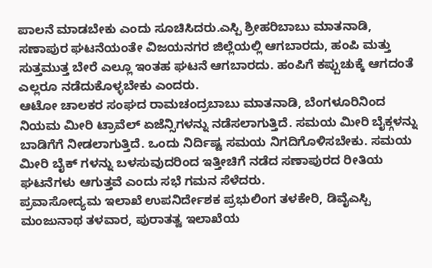ಪಾಲನೆ ಮಾಡಬೇಕು ಎಂದು ಸೂಚಿಸಿದರು.ಎಸ್ಪಿ ಶ್ರೀಹರಿಬಾಬು ಮಾತನಾಡಿ, ಸಣಾಪುರ ಘಟನೆಯಂತೇ ವಿಜಯನಗರ ಜಿಲ್ಲೆಯಲ್ಲಿ ಆಗಬಾರದು, ಹಂಪಿ ಮತ್ತು ಸುತ್ತಮುತ್ತ ಬೇರೆ ಎಲ್ಲೂ ಇಂತಹ ಘಟನೆ ಆಗಬಾರದು. ಹಂಪಿಗೆ ಕಪ್ಪುಚುಕ್ಕೆ ಆಗದಂತೆ ಎಲ್ಲರೂ ನಡೆದುಕೊಳ್ಳಬೇಕು ಎಂದರು.
ಆಟೋ ಚಾಲಕರ ಸಂಘದ ರಾಮಚಂದ್ರಬಾಬು ಮಾತನಾಡಿ, ಬೆಂಗಳೂರಿನಿಂದ ನಿಯಮ ಮೀರಿ ಟ್ರಾವೆಲ್ ಏಜೆನ್ಸಿಗಳನ್ನು ನಡೆಸಲಾಗುತ್ತಿದೆ. ಸಮಯ ಮೀರಿ ಬೈಕ್ಗಳನ್ನು ಬಾಡಿಗೆಗೆ ನೀಡಲಾಗುತ್ತಿದೆ. ಒಂದು ನಿರ್ದಿಷ್ಟ ಸಮಯ ನಿಗದಿಗೊಳಿಸಬೇಕು. ಸಮಯ ಮೀರಿ ಬೈಕ್ ಗಳನ್ನು ಬಳಸುವುದರಿಂದ ಇತ್ತೀಚಿಗೆ ನಡೆದ ಸಣಾಪುರದ ರೀತಿಯ ಘಟನೆಗಳು ಆಗುತ್ತವೆ ಎಂದು ಸಭೆ ಗಮನ ಸೆಳೆದರು.
ಪ್ರವಾಸೋದ್ಯಮ ಇಲಾಖೆ ಉಪನಿರ್ದೇಶಕ ಪ್ರಭುಲಿಂಗ ತಳಕೇರಿ, ಡಿವೈಎಸ್ಪಿ ಮಂಜುನಾಥ ತಳವಾರ, ಪುರಾತತ್ವ ಇಲಾಖೆಯ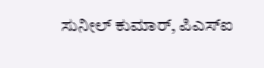ಸುನೀಲ್ ಕುಮಾರ್, ಪಿಎಸ್ಐ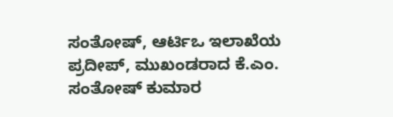ಸಂತೋಷ್, ಆರ್ಟಿಒ ಇಲಾಖೆಯ ಪ್ರದೀಪ್, ಮುಖಂಡರಾದ ಕೆ.ಎಂ. ಸಂತೋಷ್ ಕುಮಾರ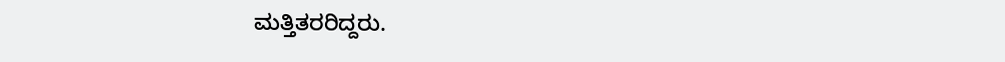ಮತ್ತಿತರರಿದ್ದರು.